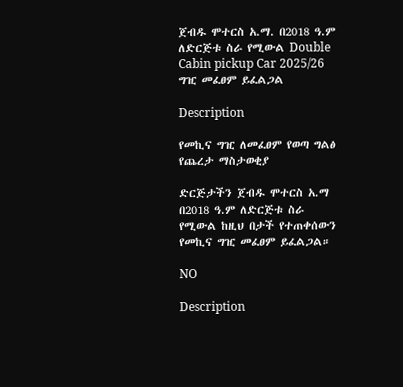ጀብዱ ሞተርስ አ.ማ. በ2018 ዓ.ም ለድርጅቱ ስራ የሚውል Double Cabin pickup Car 2025/26 ግዢ መፈፀም ይፈልጋል

Description

የመኪና ግዢ ለመፈፀም የወጣ ግልፅ የጨረታ ማስታወቂያ

ድርጅታችን ጀብዱ ሞተርስ አ.ማ በ2018 ዓ.ም ለድርጅቱ ስራ የሚውል ከዚህ በታች የተጠቀሰውን የመኪና ግዢ መፈፀም ይፈልጋል።

NO

Description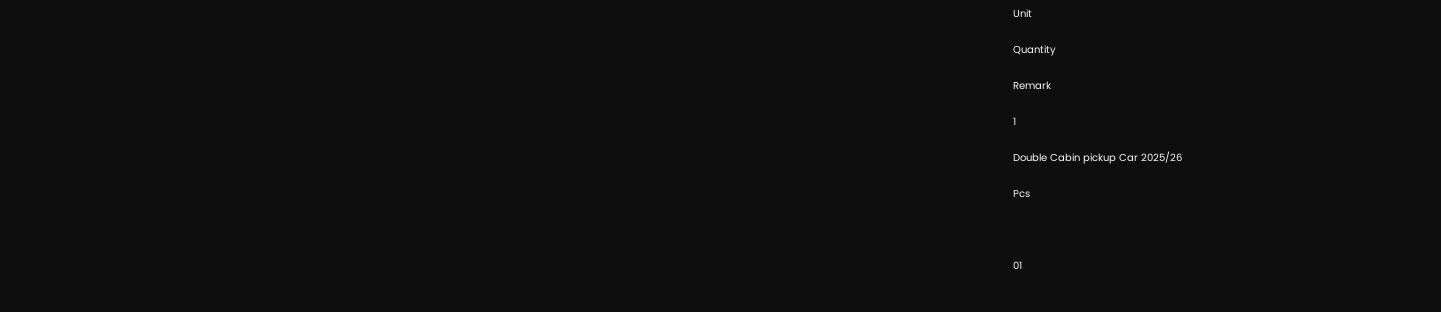Unit

Quantity

Remark

1

Double Cabin pickup Car 2025/26

Pcs



01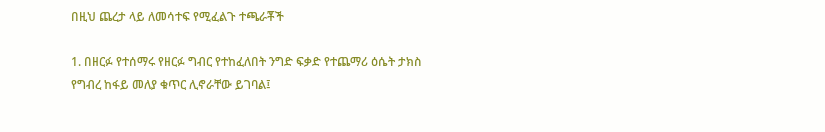በዚህ ጨረታ ላይ ለመሳተፍ የሚፈልጉ ተጫራቾች

1. በዘርፉ የተሰማሩ የዘርፉ ግብር የተከፈለበት ንግድ ፍቃድ የተጨማሪ ዕሴት ታክስ የግብረ ከፋይ መለያ ቁጥር ሊኖራቸው ይገባል፤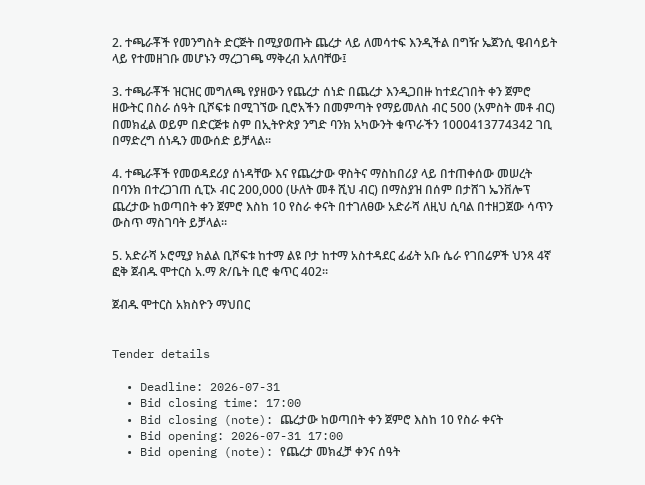2. ተጫራቾች የመንግስት ድርጅት በሚያወጡት ጨረታ ላይ ለመሳተፍ እንዲችል በግዥ ኤጀንሲ ዌብሳይት ላይ የተመዘገቡ መሆኑን ማረጋገጫ ማቅረብ አለባቸው፤

3. ተጫራቾች ዝርዝር መግለጫ የያዘውን የጨረታ ሰነድ በጨረታ እንዲጋበዙ ከተደረገበት ቀን ጀምሮ ዘውትር በስራ ሰዓት ቢሾፍቱ በሚገኘው ቢሮአችን በመምጣት የማይመለስ ብር 500 (አምስት መቶ ብር) በመክፈል ወይም በድርጅቱ ስም በኢትዮጵያ ንግድ ባንክ አካውንት ቁጥራችን 1000413774342 ገቢ በማድረግ ሰነዱን መውሰድ ይቻላል።

4. ተጫራቾች የመወዳደሪያ ሰነዳቸው እና የጨረታው ዋስትና ማስከበሪያ ላይ በተጠቀሰው መሠረት በባንክ በተረጋገጠ ሲፒኦ ብር 200,000 (ሁለት መቶ ሺህ ብር) በማስያዝ በሰም በታሸገ ኤንቨሎፕ ጨረታው ከወጣበት ቀን ጀምሮ እስከ 10 የስራ ቀናት በተገለፀው አድራሻ ለዚህ ሲባል በተዘጋጀው ሳጥን ውስጥ ማስገባት ይቻላል።

5. አድራሻ ኦሮሚያ ክልል ቢሾፍቱ ከተማ ልዩ ቦታ ከተማ አስተዳደር ፊፊት አቡ ሴራ የገበሬዎች ህንጻ 4ኛ ፎቅ ጀብዱ ሞተርስ አ.ማ ጽ/ቤት ቢሮ ቁጥር 402።

ጀብዱ ሞተርስ አክስዮን ማህበር


Tender details

  • Deadline: 2026-07-31
  • Bid closing time: 17:00
  • Bid closing (note): ጨረታው ከወጣበት ቀን ጀምሮ እስከ 10 የስራ ቀናት
  • Bid opening: 2026-07-31 17:00
  • Bid opening (note): የጨረታ መክፈቻ ቀንና ሰዓት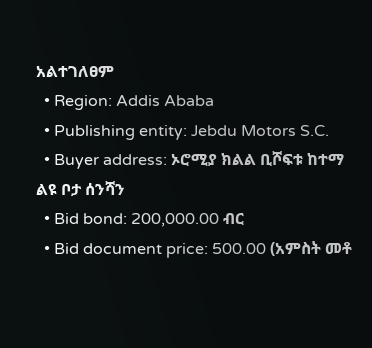አልተገለፀም
  • Region: Addis Ababa
  • Publishing entity: Jebdu Motors S.C.
  • Buyer address: ኦሮሚያ ክልል ቢሾፍቱ ከተማ ልዩ ቦታ ሰንሻን
  • Bid bond: 200,000.00 ብር
  • Bid document price: 500.00 (አምስት መቶ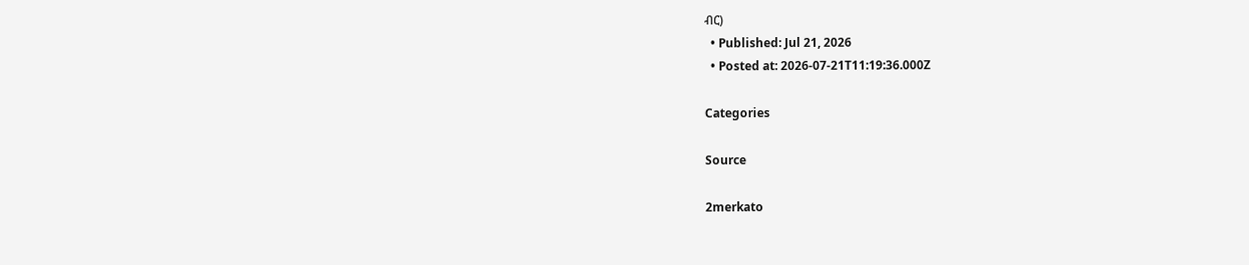ብር)
  • Published: Jul 21, 2026
  • Posted at: 2026-07-21T11:19:36.000Z

Categories

Source

2merkato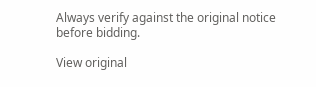Always verify against the original notice before bidding.

View original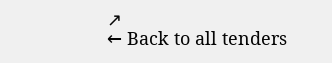↗
← Back to all tenders